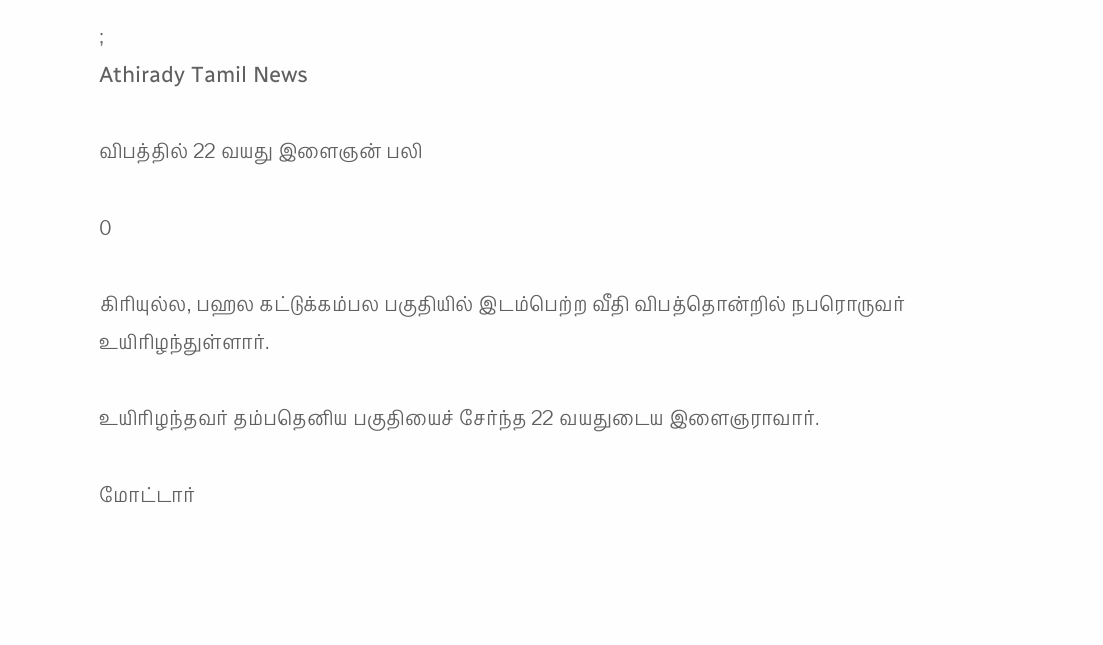;
Athirady Tamil News

விபத்தில் 22 வயது இளைஞன் பலி

0

கிரியுல்ல, பஹல கட்டுக்கம்பல பகுதியில் இடம்பெற்ற வீதி விபத்தொன்றில் நபரொருவர் உயிரிழந்துள்ளார்.

உயிரிழந்தவர் தம்பதெனிய பகுதியைச் சேர்ந்த 22 வயதுடைய இளைஞராவார்.

மோட்டார்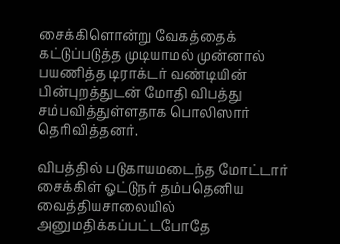சைக்கிளொன்று வேகத்தைக் கட்டுப்படுத்த முடியாமல் முன்னால் பயணித்த டிராக்டர் வண்டியின் பின்புறத்துடன் மோதி விபத்து சம்பவித்துள்ளதாக பொலிஸார் தெரிவித்தனர்.

விபத்தில் படுகாயமடைந்த மோட்டார் சைக்கிள் ஓட்டுநர் தம்பதெனிய வைத்தியசாலையில் அனுமதிக்கப்பட்டபோதே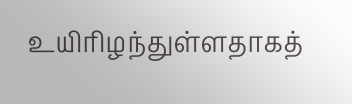உயிரிழந்துள்ளதாகத்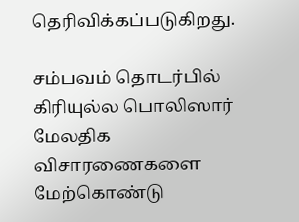தெரிவிக்கப்படுகிறது.

சம்பவம் தொடர்பில் கிரியுல்ல பொலிஸார் மேலதிக விசாரணைகளை மேற்கொண்டு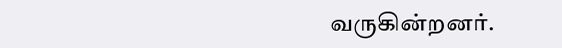வருகின்றனர்.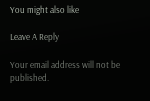You might also like

Leave A Reply

Your email address will not be published.